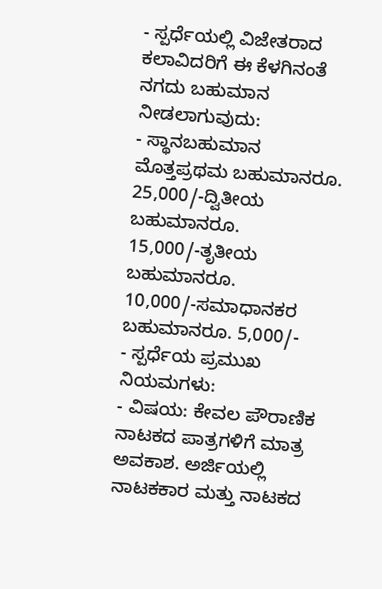- ಸ್ಪರ್ಧೆಯಲ್ಲಿ ವಿಜೇತರಾದ ಕಲಾವಿದರಿಗೆ ಈ ಕೆಳಗಿನಂತೆ ನಗದು ಬಹುಮಾನ ನೀಡಲಾಗುವುದು:
- ಸ್ಥಾನಬಹುಮಾನ ಮೊತ್ತಪ್ರಥಮ ಬಹುಮಾನರೂ. 25,000/-ದ್ವಿತೀಯ ಬಹುಮಾನರೂ. 15,000/-ತೃತೀಯ ಬಹುಮಾನರೂ. 10,000/-ಸಮಾಧಾನಕರ ಬಹುಮಾನರೂ. 5,000/-
- ಸ್ಪರ್ಧೆಯ ಪ್ರಮುಖ ನಿಯಮಗಳು:
- ವಿಷಯ: ಕೇವಲ ಪೌರಾಣಿಕ ನಾಟಕದ ಪಾತ್ರಗಳಿಗೆ ಮಾತ್ರ ಅವಕಾಶ. ಅರ್ಜಿಯಲ್ಲಿ ನಾಟಕಕಾರ ಮತ್ತು ನಾಟಕದ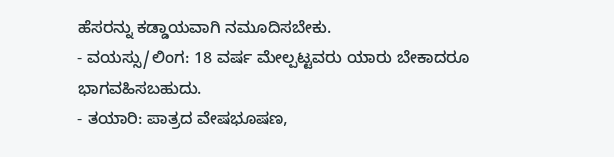ಹೆಸರನ್ನು ಕಡ್ಡಾಯವಾಗಿ ನಮೂದಿಸಬೇಕು.
- ವಯಸ್ಸು/ಲಿಂಗ: 18 ವರ್ಷ ಮೇಲ್ಪಟ್ಟವರು ಯಾರು ಬೇಕಾದರೂ ಭಾಗವಹಿಸಬಹುದು.
- ತಯಾರಿ: ಪಾತ್ರದ ವೇಷಭೂಷಣ,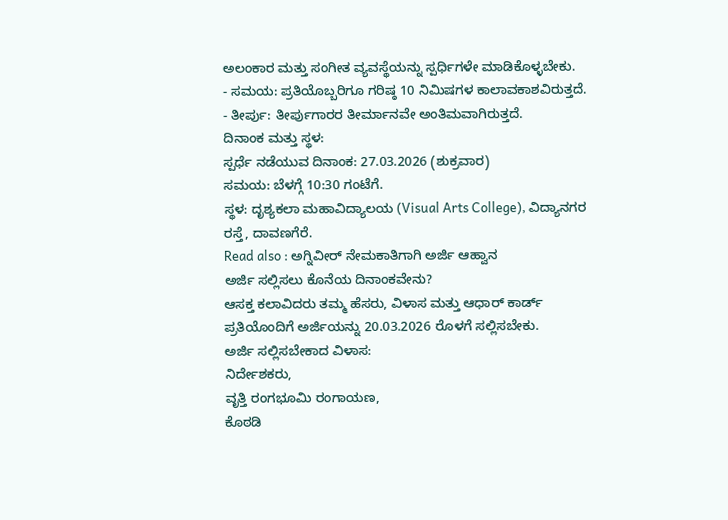ಅಲಂಕಾರ ಮತ್ತು ಸಂಗೀತ ವ್ಯವಸ್ಥೆಯನ್ನು ಸ್ಪರ್ಧಿಗಳೇ ಮಾಡಿಕೊಳ್ಳಬೇಕು.
- ಸಮಯ: ಪ್ರತಿಯೊಬ್ಬರಿಗೂ ಗರಿಷ್ಠ 10 ನಿಮಿಷಗಳ ಕಾಲಾವಕಾಶವಿರುತ್ತದೆ.
- ತೀರ್ಪು: ತೀರ್ಪುಗಾರರ ತೀರ್ಮಾನವೇ ಅಂತಿಮವಾಗಿರುತ್ತದೆ.
ದಿನಾಂಕ ಮತ್ತು ಸ್ಥಳ:
ಸ್ಪರ್ಧೆ ನಡೆಯುವ ದಿನಾಂಕ: 27.03.2026 (ಶುಕ್ರವಾರ)
ಸಮಯ: ಬೆಳಗ್ಗೆ 10:30 ಗಂಟೆಗೆ.
ಸ್ಥಳ: ದೃಶ್ಯಕಲಾ ಮಹಾವಿದ್ಯಾಲಯ (Visual Arts College), ವಿದ್ಯಾನಗರ ರಸ್ತೆ, ದಾವಣಗೆರೆ.
Read also : ಅಗ್ನಿವೀರ್ ನೇಮಕಾತಿಗಾಗಿ ಅರ್ಜಿ ಆಹ್ವಾನ
ಅರ್ಜಿ ಸಲ್ಲಿಸಲು ಕೊನೆಯ ದಿನಾಂಕವೇನು?
ಆಸಕ್ತ ಕಲಾವಿದರು ತಮ್ಮ ಹೆಸರು, ವಿಳಾಸ ಮತ್ತು ಆಧಾರ್ ಕಾರ್ಡ್ ಪ್ರತಿಯೊಂದಿಗೆ ಅರ್ಜಿಯನ್ನು 20.03.2026 ರೊಳಗೆ ಸಲ್ಲಿಸಬೇಕು.
ಅರ್ಜಿ ಸಲ್ಲಿಸಬೇಕಾದ ವಿಳಾಸ:
ನಿರ್ದೇಶಕರು,
ವೃತ್ತಿ ರಂಗಭೂಮಿ ರಂಗಾಯಣ,
ಕೊಠಡಿ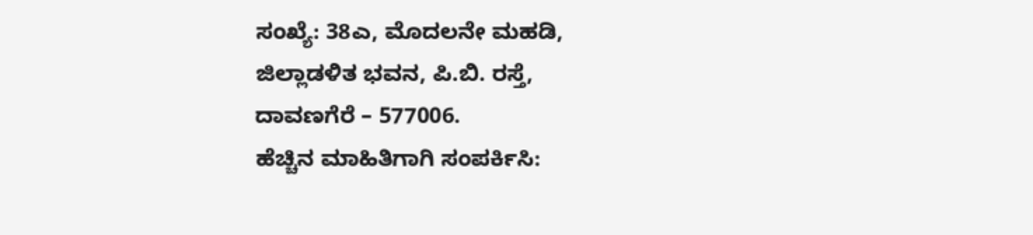ಸಂಖ್ಯೆ: 38ಎ, ಮೊದಲನೇ ಮಹಡಿ,
ಜಿಲ್ಲಾಡಳಿತ ಭವನ, ಪಿ.ಬಿ. ರಸ್ತೆ,
ದಾವಣಗೆರೆ – 577006.
ಹೆಚ್ಚಿನ ಮಾಹಿತಿಗಾಗಿ ಸಂಪರ್ಕಿಸಿ: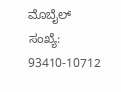ಮೊಬೈಲ್ ಸಂಖ್ಯೆ: 93410-10712